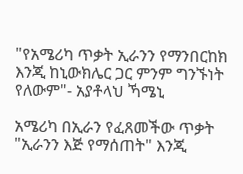"የአሜሪካ ጥቃት ኢራንን የማንበርከክ እንጂ ከኒውክሌር ጋር ምንም ግንኙነት የለውም"- አያቶላህ ኻሜኒ

አሜሪካ በኢራን የፈጸመችው ጥቃት "ኢራንን እጅ የማሰጠት" እንጂ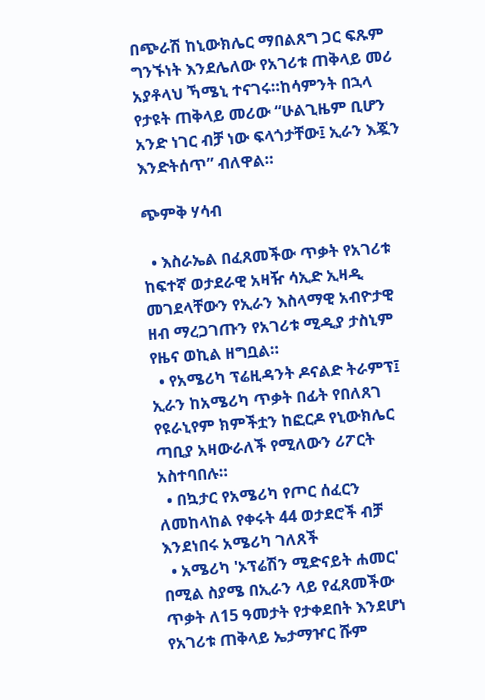በጭራሽ ከኒውክሌር ማበልጸግ ጋር ፍጹም ግንኙነት እንደሌለው የአገሪቱ ጠቅላይ መሪ አያቶላህ ኻሜኒ ተናገሩ።ከሳምንት በኋላ የታዩት ጠቅላይ መሪው “ሁልጊዜም ቢሆን አንድ ነገር ብቻ ነው ፍላጎታቸው፤ ኢራን እጇን እንድትሰጥ” ብለዋል።

ጭምቅ ሃሳብ

  • እስራኤል በፈጸመችው ጥቃት የአገሪቱ ከፍተኛ ወታደራዊ አዛዥ ሳኢድ ኢዛዲ መገደላቸውን የኢራን እስላማዊ አብዮታዊ ዘብ ማረጋገጡን የአገሪቱ ሚዲያ ታስኒም የዜና ወኪል ዘግቧል።
  • የአሜሪካ ፕሬዚዳንት ዶናልድ ትራምፕ፤ ኢራን ከአሜሪካ ጥቃት በፊት የበለጸገ የዩራኒየም ክምችቷን ከፎርዶ የኒውክሌር ጣቢያ አዛውራለች የሚለውን ሪፖርት አስተባበሉ።
  • በኳታር የአሜሪካ የጦር ሰፈርን ለመከላከል የቀሩት 44 ወታደሮች ብቻ እንደነበሩ አሜሪካ ገለጸች
  • አሜሪካ 'ኦፕሬሽን ሚድናይት ሐመር' በሚል ስያሜ በኢራን ላይ የፈጸመችው ጥቃት ለ15 ዓመታት የታቀደበት እንደሆነ የአገሪቱ ጠቅላይ ኤታማዦር ሹም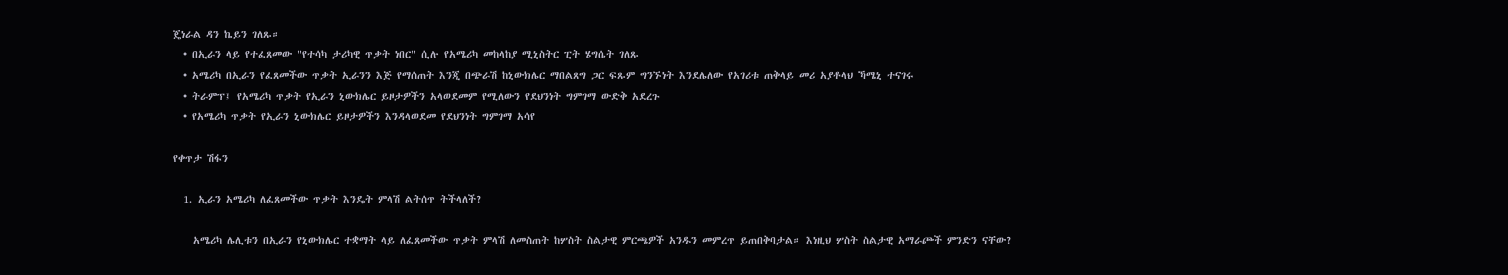ጄነራል ዳን ኬይን ገለጹ።
  • በኢራን ላይ የተፈጸመው "የተሳካ ታሪካዊ ጥቃት ነበር" ሲሉ የአሜሪካ መከላከያ ሚኒስትር ፒት ሄግሴት ገለጹ
  • አሜሪካ በኢራን የፈጸመችው ጥቃት ኢራንን እጅ የማሰጠት እንጂ በጭራሽ ከኒውክሌር ማበልጸግ ጋር ፍጹም ግንኙነት እንደሌለው የአገሪቱ ጠቅላይ መሪ አያቶላህ ኻሜኒ ተናገሩ
  • ትራምፕ፤ የአሜሪካ ጥቃት የኢራን ኒውክሌር ይዞታዎችን አላወደመም የሚለውን የደህንነት ግምገማ ውድቅ አደረጉ
  • የአሜሪካ ጥቃት የኢራን ኒውክሌር ይዞታዎችን እንዳላወደመ የደህንነት ግምገማ አሳየ

የቀጥታ ሽፋን

  1. ኢራን አሜሪካ ለፈጸመችው ጥቃት እንዴት ምላሽ ልትሰጥ ትችላለች?

    አሜሪካ ሌሊቱን በኢራን የኒውክሌር ተቋማት ላይ ለፈጸመችው ጥቃት ምላሽ ለመስጠት ከሦስት ስልታዊ ምርጫዎች አንዱን መምረጥ ይጠበቅባታል። እነዚህ ሦስት ስልታዊ አማራጮች ምንድን ናቸው?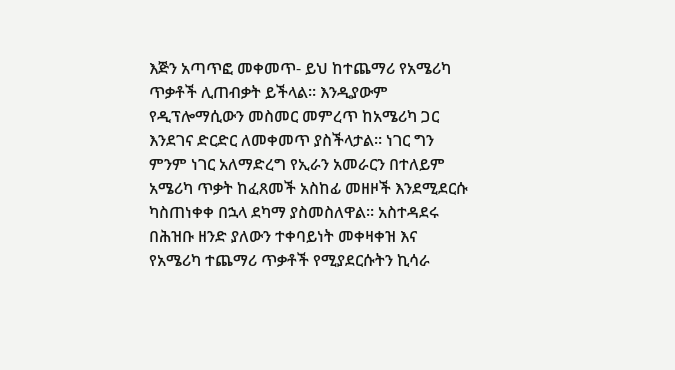እጅን አጣጥፎ መቀመጥ- ይህ ከተጨማሪ የአሜሪካ ጥቃቶች ሊጠብቃት ይችላል። እንዲያውም የዲፕሎማሲውን መስመር መምረጥ ከአሜሪካ ጋር እንደገና ድርድር ለመቀመጥ ያስችላታል። ነገር ግን ምንም ነገር አለማድረግ የኢራን አመራርን በተለይም አሜሪካ ጥቃት ከፈጸመች አስከፊ መዘዞች እንደሚደርሱ ካስጠነቀቀ በኋላ ደካማ ያስመስለዋል። አስተዳደሩ በሕዝቡ ዘንድ ያለውን ተቀባይነት መቀዛቀዝ እና የአሜሪካ ተጨማሪ ጥቃቶች የሚያደርሱትን ኪሳራ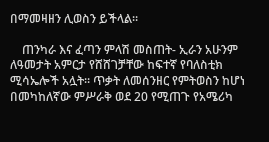በማመዛዘን ሊወስን ይችላል።

    ጠንካራ እና ፈጣን ምላሽ መስጠት- ኢራን አሁንም ለዓመታት አምርታ የሸሸገቻቸው ከፍተኛ የባለስቲክ ሚሳኤሎች አሏት። ጥቃት ለመሰንዘር የምትወስን ከሆነ በመካከለኛው ምሥራቅ ወደ 20 የሚጠጉ የአሜሪካ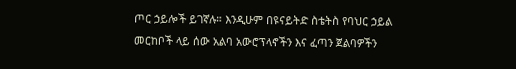ጦር ኃይሎች ይገኛሉ። እንዲሁም በዩናይትድ ስቴትስ የባህር ኃይል መርከቦች ላይ ሰው አልባ አውሮፕላኖችን እና ፈጣን ጀልባዎችን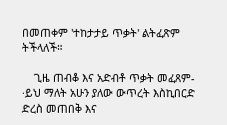በመጠቀም 'ተከታታይ ጥቃት' ልትፈጽም ትችላለች።

    ጊዜ ጠብቆ እና አድብቶ ጥቃት መፈጸም- ·ይህ ማለት አሁን ያለው ውጥረት እስኪበርድ ድረስ መጠበቅ እና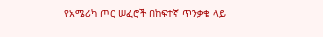የአሜሪካ ጦር ሠፈሮች በከፍተኛ ጥንቃቄ ላይ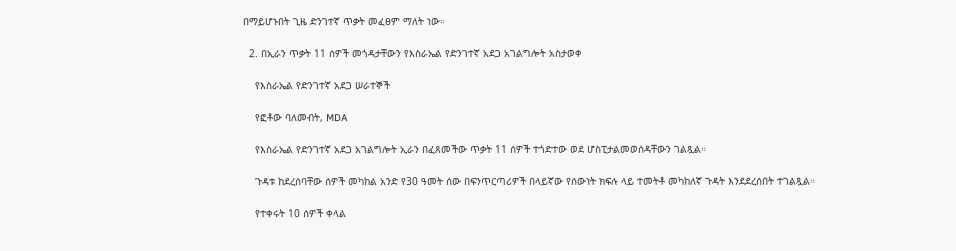በማይሆኑበት ጊዜ ድንገተኛ ጥቃት መፈፀም ማለት ነው።

  2. በኢራን ጥቃት 11 ሰዎች መጎዳታቸውን የእስራኤል የድንገተኛ አደጋ አገልግሎት አስታወቀ

    የእስራኤል የድንገተኛ አደጋ ሠራተኞች

    የፎቶው ባለመብት, MDA

    የእስራኤል የድንገተኛ አደጋ አገልግሎት ኢራን በፈጸመችው ጥቃት 11 ሰዎች ተጎድተው ወደ ሆስፒታልመወሰዳቸውን ገልጿል።

    ጉዳቱ ከደረሰባቸው ሰዎች መካከል አንድ የ30 ዓመት ሰው በፍንጥርጣሪዎች በላይኛው የሰውነት ክፍሉ ላይ ተመትቶ መካከለኛ ጉዳት እንደደረሰበት ተገልጿል።

    የተቀሩት 10 ሰዎች ቀላል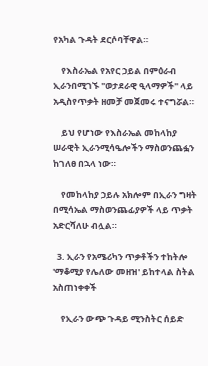የአካል ጉዳት ደርሶባቸዋል።

    የእስራኤል የአየር ኃይል በምዕራብ ኢራንበሚገኙ "ወታደራዊ ዒላማዎች" ላይ አዲስየጥቃት ዘመቻ መጀመሩ ተናግሯል።

    ይህ የሆነው የእስራኤል መከላከያ ሠራዊት ኢራንሚሳዔሎችን ማስወንጨፏን ከገለፀ በኋላ ነው።

    የመከላከያ ኃይሉ አክሎም በኢራን ግዛት በሚሳኤል ማስወንጨፊያዎች ላይ ጥቃት አድርሻለሁ ብሏል።

  3. ኢራን የአሜሪካን ጥቃቶችን ተከትሎ 'ማቆሚያ የሌለው መዘዝ' ይከተላል ስትል አስጠነቀቀች

    የኢራን ውጭ ጉዳይ ሚንስትር ሰይድ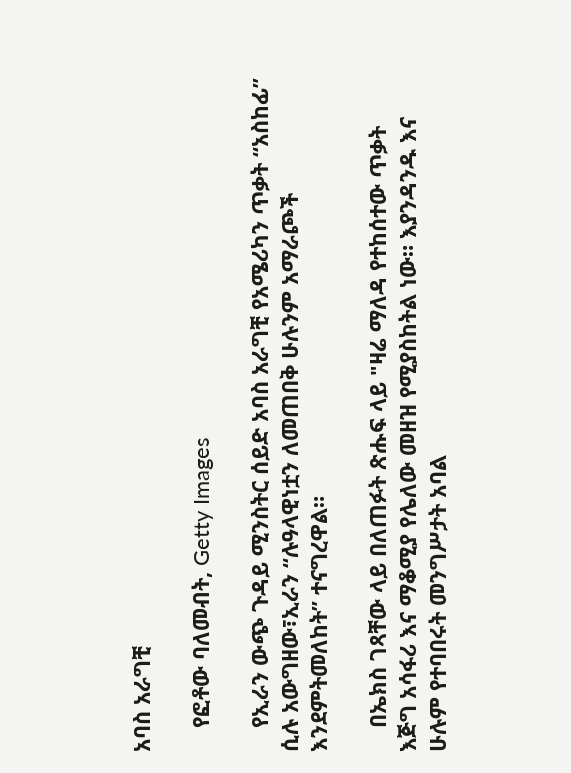አባስ አራግቺ

    የፎቶው ባለመብት, Getty Images

    የኢራን ውጭ ጉዳይ ሚንስትር ሰይድ አባስ አራግቺ የአሜሪካን ጥቃት “አስከፊ” ሲሉ አውግዘው፣ኢራን “ሉዓላዊነቷን ለመጠበቅ ሁሉንም አማራጮች እንደምትመለከት” ተናግረዋል።

    በኤክስ ገጻቸው ላይ በለጠፉት ጽሑፍ ላይ "ዛሬ ማለዳ የተከሰተው ጥቃት እጅግ አሳፋሪ እና ማቆሚያ የሌለው መዘዝ የሚያስከትል ነው። እያንዳንዱ እና ሁሉም የተባበሩት መንግሥታት አባል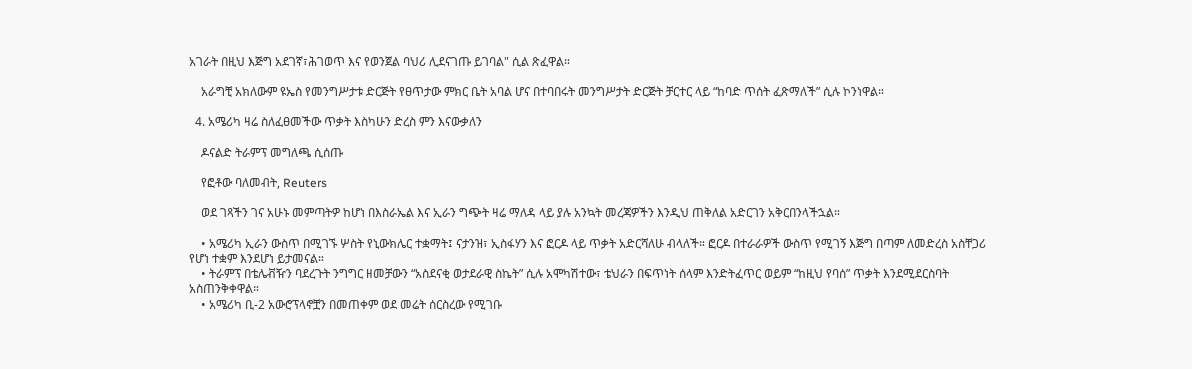አገራት በዚህ እጅግ አደገኛ፣ሕገወጥ እና የወንጀል ባህሪ ሊደናገጡ ይገባል" ሲል ጽፈዋል።

    አራግቺ አክለውም ዩኤስ የመንግሥታቱ ድርጅት የፀጥታው ምክር ቤት አባል ሆና በተባበሩት መንግሥታት ድርጅት ቻርተር ላይ “ከባድ ጥሰት ፈጽማለች” ሲሉ ኮንነዋል።

  4. አሜሪካ ዛሬ ስለፈፀመችው ጥቃት እስካሁን ድረስ ምን እናውቃለን

    ዶናልድ ትራምፕ መግለጫ ሲሰጡ

    የፎቶው ባለመብት, Reuters

    ወደ ገጻችን ገና አሁኑ መምጣትዎ ከሆነ በእስራኤል እና ኢራን ግጭት ዛሬ ማለዳ ላይ ያሉ አንኳት መረጃዎችን እንዲህ ጠቅለል አድርገን አቅርበንላችኋል።

    • አሜሪካ ኢራን ውስጥ በሚገኙ ሦስት የኒውክሌር ተቋማት፤ ናታንዝ፣ ኢስፋሃን እና ፎርዶ ላይ ጥቃት አድርሻለሁ ብላለች። ፎርዶ በተራራዎች ውስጥ የሚገኝ እጅግ በጣም ለመድረስ አስቸጋሪ የሆነ ተቋም እንደሆነ ይታመናል።
    • ትራምፕ በቴሌቭዥን ባደረጉት ንግግር ዘመቻውን “አስደናቂ ወታደራዊ ስኬት” ሲሉ አሞካሽተው፣ ቴህራን በፍጥነት ሰላም እንድትፈጥር ወይም “ከዚህ የባሰ” ጥቃት እንደሚደርስባት አስጠንቅቀዋል።
    • አሜሪካ ቢ-2 አውሮፕላኖቿን በመጠቀም ወደ መሬት ሰርስረው የሚገቡ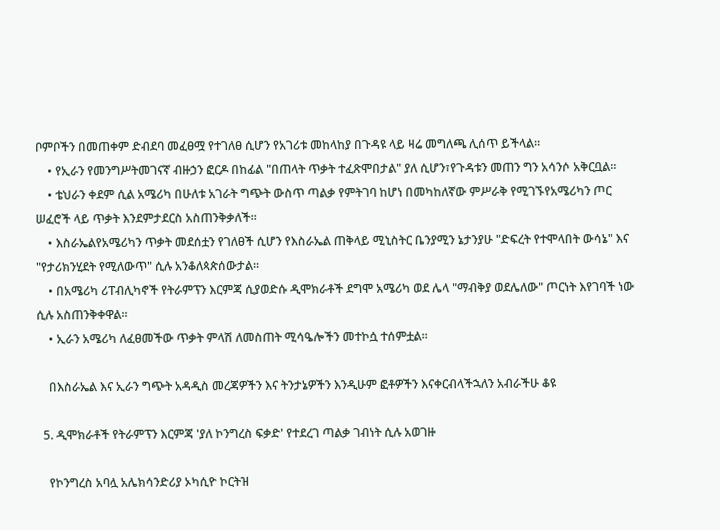ቦምቦችን በመጠቀም ድብደባ መፈፀሟ የተገለፀ ሲሆን የአገሪቱ መከላከያ በጉዳዩ ላይ ዛሬ መግለጫ ሊሰጥ ይችላል።
    • የኢራን የመንግሥትመገናኛ ብዙኃን ፎርዶ በከፊል "በጠላት ጥቃት ተፈጽሞበታል" ያለ ሲሆን፣የጉዳቱን መጠን ግን አሳንሶ አቅርቧል።
    • ቴህራን ቀደም ሲል አሜሪካ በሁለቱ አገራት ግጭት ውስጥ ጣልቃ የምትገባ ከሆነ በመካከለኛው ምሥራቅ የሚገኙየአሜሪካን ጦር ሠፈሮች ላይ ጥቃት እንደምታደርስ አስጠንቅቃለች።
    • እስራኤልየአሜሪካን ጥቃት መደሰቷን የገለፀች ሲሆን የእስራኤል ጠቅላይ ሚኒስትር ቤንያሚን ኔታንያሁ "ድፍረት የተሞላበት ውሳኔ" እና "የታሪክንሂደት የሚለውጥ" ሲሉ አንቆለጳጵሰውታል።
    • በአሜሪካ ሪፐብሊካኖች የትራምፕን እርምጃ ሲያወድሱ ዲሞክራቶች ደግሞ አሜሪካ ወደ ሌላ "ማብቅያ ወደሌለው" ጦርነት እየገባች ነው ሲሉ አስጠንቅቀዋል።
    • ኢራን አሜሪካ ለፈፀመችው ጥቃት ምላሽ ለመስጠት ሚሳዔሎችን መተኮሷ ተሰምቷል።

    በእስራኤል እና ኢራን ግጭት አዳዲስ መረጃዎችን እና ትንታኔዎችን እንዲሁም ፎቶዎችን እናቀርብላችኋለን አብራችሁ ቆዩ

  5. ዲሞክራቶች የትራምፕን እርምጃ 'ያለ ኮንግረስ ፍቃድ' የተደረገ ጣልቃ ገብነት ሲሉ አወገዙ

    የኮንግረስ አባሏ አሌክሳንድሪያ ኦካሲዮ ኮርትዝ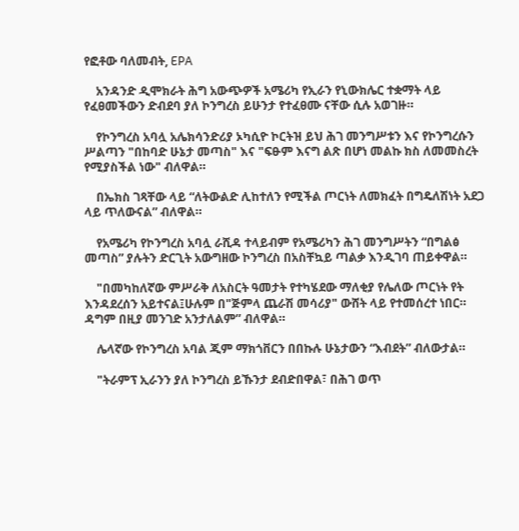የፎቶው ባለመብት, EPA

    አንዳንድ ዲሞክራት ሕግ አውጭዎች አሜሪካ የኢራን የኒውክሌር ተቋማት ላይ የፈፀመችውን ድብደባ ያለ ኮንግረስ ይሁንታ የተፈፀሙ ናቸው ሲሉ አወገዙ።

    የኮንግረስ አባሏ አሌክሳንድሪያ ኦካሲዮ ኮርትዝ ይህ ሕገ መንግሥቱን እና የኮንግረሱን ሥልጣን "በከባድ ሁኔታ መጣስ" እና "ፍፁም እናግ ልጽ በሆነ መልኩ ክስ ለመመስረት የሚያስችል ነው" ብለዋል።

    በኤክስ ገጻቸው ላይ “ለትውልድ ሊከተለን የሚችል ጦርነት ለመክፈት በግዴለሽነት አደጋ ላይ ጥለውናል” ብለዋል።

    የአሜሪካ የኮንግረስ አባሏ ራሺዳ ተላይብም የአሜሪካን ሕገ መንግሥትን “በግልፅ መጣስ” ያሉትን ድርጊት አውግዘው ኮንግረስ በአስቸኳይ ጣልቃ እንዲገባ ጠይቀዋል።

    "በመካከለኛው ምሥራቅ ለአስርት ዓመታት የተካሄደው ማለቂያ የሌለው ጦርነት የት እንዳደረሰን አይተናል፤ሁሉም በ"ጅምላ ጨራሽ መሳሪያ" ውሸት ላይ የተመሰረተ ነበር። ዳግም በዚያ መንገድ አንታለልም” ብለዋል።

    ሌላኛው የኮንግረስ አባል ጂም ማክጎቨርን በበኩሉ ሁኔታውን “እብደት” ብለውታል።

    "ትራምፕ ኢራንን ያለ ኮንግረስ ይኹንታ ደብድበዋል፣ በሕገ ወጥ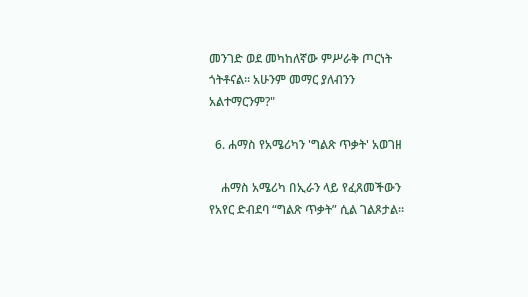መንገድ ወደ መካከለኛው ምሥራቅ ጦርነት ጎትቶናል። አሁንም መማር ያለብንን አልተማርንም?"

  6. ሐማስ የአሜሪካን 'ግልጽ ጥቃት' አወገዘ

    ሐማስ አሜሪካ በኢራን ላይ የፈጸመችውን የአየር ድብደባ “ግልጽ ጥቃት” ሲል ገልጾታል።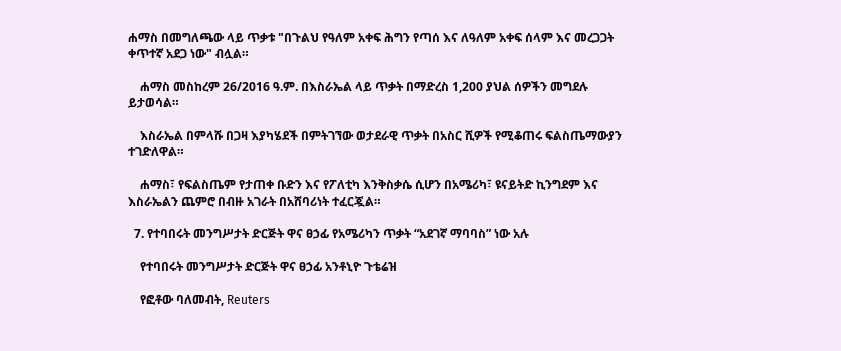ሐማስ በመግለጫው ላይ ጥቃቱ "በጉልህ የዓለም አቀፍ ሕግን የጣሰ እና ለዓለም አቀፍ ሰላም እና መረጋጋት ቀጥተኛ አደጋ ነው" ብሏል።

    ሐማስ መስከረም 26/2016 ዓ.ም. በእስራኤል ላይ ጥቃት በማድረስ 1,200 ያህል ሰዎችን መግደሉ ይታወሳል።

    እስራኤል በምላሹ በጋዛ እያካሄደች በምትገኘው ወታደራዊ ጥቃት በአስር ሺዎች የሚቆጠሩ ፍልስጤማውያን ተገድለዋል።

    ሐማስ፣ የፍልስጤም የታጠቀ ቡድን እና የፖለቲካ እንቅስቃሴ ሲሆን በአሜሪካ፣ ዩናይትድ ኪንግደም እና እስራኤልን ጨምሮ በብዙ አገራት በአሸባሪነት ተፈርጇል።

  7. የተባበሩት መንግሥታት ድርጅት ዋና ፀኃፊ የአሜሪካን ጥቃት “አደገኛ ማባባስ” ነው አሉ

    የተባበሩት መንግሥታት ድርጅት ዋና ፀኃፊ አንቶኒዮ ጉቴሬዝ

    የፎቶው ባለመብት, Reuters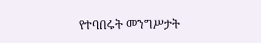የተባበሩት መንግሥታት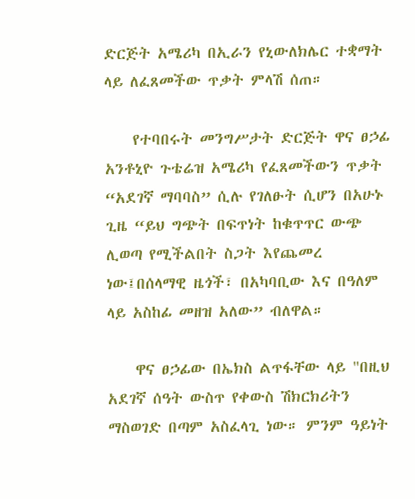ድርጅት አሜሪካ በኢራን የኒውለክሌር ተቋማት ላይ ለፈጸመችው ጥቃት ምላሽ ሰጠ።

    የተባበሩት መንግሥታት ድርጅት ዋና ፀኃፊ አንቶኒዮ ጉቴሬዝ አሜሪካ የፈጸመችውን ጥቃት “አደገኛ ማባባስ” ሲሉ የገለፁት ሲሆን በአሁኑ ጊዜ “ይህ ግጭት በፍጥነት ከቁጥጥር ውጭ ሊወጣ የሚችልበት ስጋት እየጨመረ ነው፤በሰላማዊ ዜጎች፣ በአካባቢው እና በዓለም ላይ አስከፊ መዘዝ አለው” ብለዋል።

    ዋና ፀኃፊው በኤክስ ልጥፋቸው ላይ "በዚህ አደገኛ ሰዓት ውስጥ የቀውስ ሽክርክሪትን ማስወገድ በጣም አስፈላጊ ነው። ምንም ዓይነት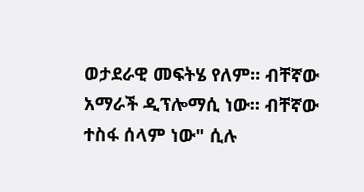ወታደራዊ መፍትሄ የለም። ብቸኛው አማራች ዲፕሎማሲ ነው። ብቸኛው ተስፋ ሰላም ነው" ሲሉ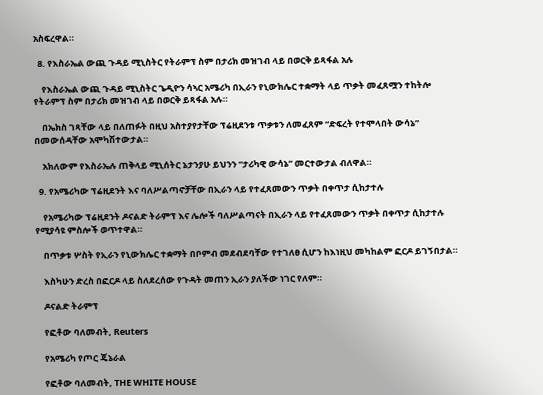አስፍረዋል።

  8. የእስራኤል ውጪ ጉዳይ ሚኒስትር የትራምፕ ስም በታሪክ መዝገብ ላይ በወርቅ ይጻፋል አሉ

    የእስራኤል ውጪ ጉዳይ ሚኒስትር ጌዲዮን ሳኣር አሜሪካ በኢራን የኒውክሌር ተቋማት ላይ ጥቃት መፈጸሟን ተከትሎ የትራምፕ ስም በታሪክ መዝገብ ላይ በወርቅ ይጻፋል አሉ።

    በኤክስ ገጻቸው ላይ በለጠፉት በዚህ አስተያየታቸው ፕሬዚደንቱ ጥቃቱን ለመፈጸም “ድፍረት የተሞላበት ውሳኔ” በመውሰዳቸው አሞካሽተውታል።

    አክለውም የእስራኤሉ ጠቅላይ ሚኒሰትር ኔታንያሁ ይህንን “ታሪካዊ ውሳኔ” መርተውታል ብለዋል።

  9. የአሜሪካው ፕሬዚደንት እና ባለሥልጣኖቻቸው በኢራን ላይ የተፈጸመውን ጥቃት በቀጥታ ሲከታተሉ

    የአሜሪካው ፕሬዚደንት ዶናልድ ትራምፕ እና ሌሎች ባለሥልጣናት በኢራን ላይ የተፈጸመውን ጥቃት በቀጥታ ሲከታተሉ የሚያሳዩ ምስሎች ወጥተዋል።

    በጥቃቱ ሦስት የኢራን የኒውክሌር ተቋማት በቦምብ መደብደባቸው የተገለፀ ሲሆን ከእነዚህ መካከልም ፎርዶ ይገኝበታል።

    እስካሁን ድረስ በፎርዶ ላይ ስለደረሰው የጉዳት መጠን ኢራን ያለችው ነገር የለም።

    ዶናልድ ትራምፕ

    የፎቶው ባለመብት, Reuters

    የአሜሪካ የጦር ጄኔራል

    የፎቶው ባለመብት, THE WHITE HOUSE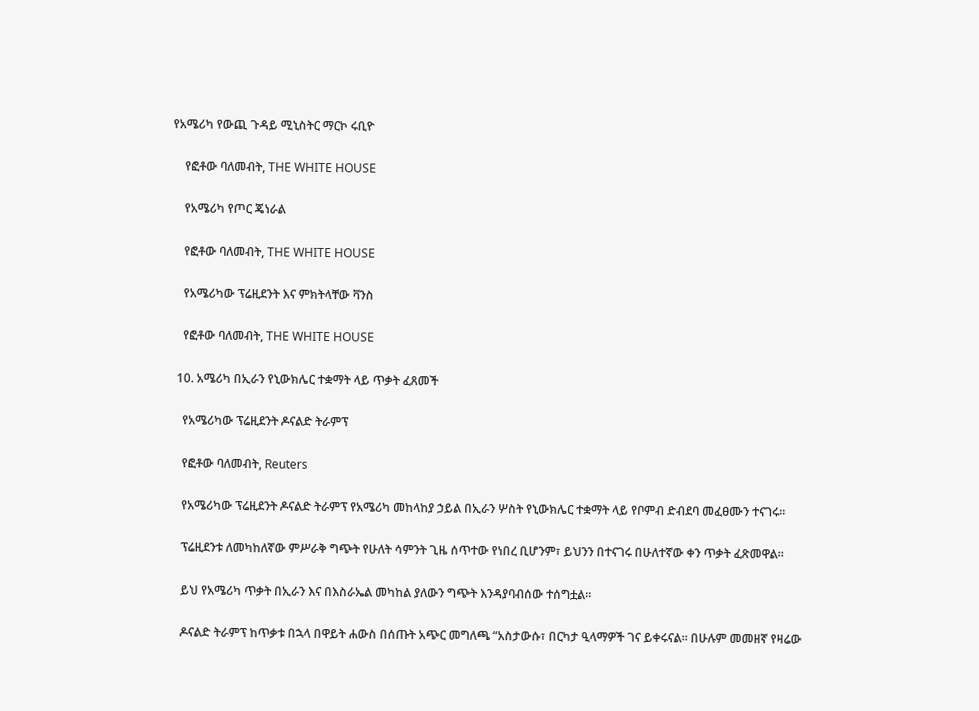የአሜሪካ የውጪ ጉዳይ ሚኒስትር ማርኮ ሩቢዮ

    የፎቶው ባለመብት, THE WHITE HOUSE

    የአሜሪካ የጦር ጄነራል

    የፎቶው ባለመብት, THE WHITE HOUSE

    የአሜሪካው ፕሬዚደንት እና ምክትላቸው ቫንስ

    የፎቶው ባለመብት, THE WHITE HOUSE

  10. አሜሪካ በኢራን የኒውክሌር ተቋማት ላይ ጥቃት ፈጸመች

    የአሜሪካው ፕሬዚደንት ዶናልድ ትራምፕ

    የፎቶው ባለመብት, Reuters

    የአሜሪካው ፕሬዚደንት ዶናልድ ትራምፕ የአሜሪካ መከላከያ ኃይል በኢራን ሦስት የኒውክሌር ተቋማት ላይ የቦምብ ድብደባ መፈፀሙን ተናገሩ።

    ፕሬዚደንቱ ለመካከለኛው ምሥራቅ ግጭት የሁለት ሳምንት ጊዜ ሰጥተው የነበረ ቢሆንም፣ ይህንን በተናገሩ በሁለተኛው ቀን ጥቃት ፈጽመዋል።

    ይህ የአሜሪካ ጥቃት በኢራን እና በእስራኤል መካከል ያለውን ግጭት እንዳያባብሰው ተሰግቷል።

    ዶናልድ ትራምፕ ከጥቃቱ በኋላ በዋይት ሐውስ በሰጡት አጭር መግለጫ “አስታውሱ፣ በርካታ ዒላማዎች ገና ይቀሩናል። በሁሉም መመዘኛ የዛሬው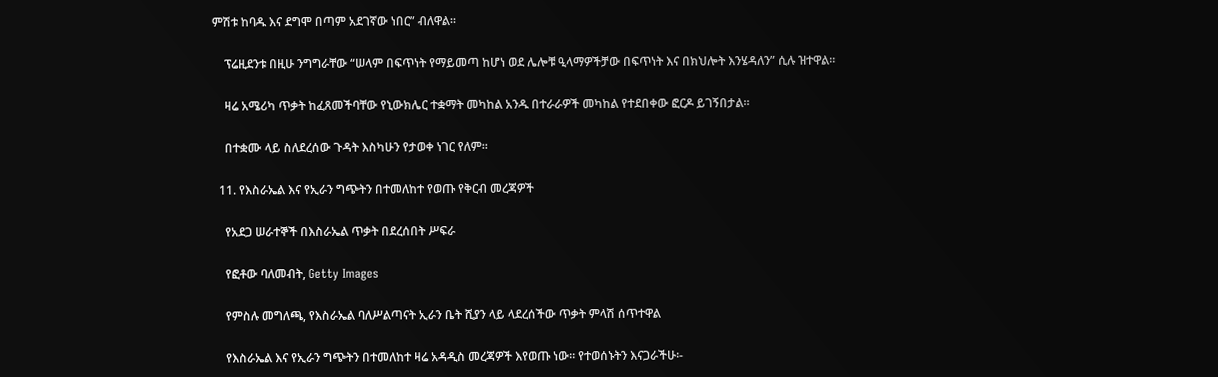ምሽቱ ከባዱ እና ደግሞ በጣም አደገኛው ነበር” ብለዋል።

    ፕሬዚደንቱ በዚሁ ንግግራቸው “ሠላም በፍጥነት የማይመጣ ከሆነ ወደ ሌሎቹ ዒላማዎችቻው በፍጥነት እና በክህሎት እንሄዳለን” ሲሉ ዝተዋል።

    ዛሬ አሜሪካ ጥቃት ከፈጸመችባቸው የኒውክሌር ተቋማት መካከል አንዱ በተራራዎች መካከል የተደበቀው ፎርዶ ይገኝበታል።

    በተቋሙ ላይ ስለደረሰው ጉዳት እስካሁን የታወቀ ነገር የለም።

  11. የእስራኤል እና የኢራን ግጭትን በተመለከተ የወጡ የቅርብ መረጃዎች

    የአደጋ ሠራተኞች በእስራኤል ጥቃት በደረሰበት ሥፍራ

    የፎቶው ባለመብት, Getty Images

    የምስሉ መግለጫ, የእስራኤል ባለሥልጣናት ኢራን ቤት ሺያን ላይ ላደረሰችው ጥቃት ምላሽ ሰጥተዋል

    የእስራኤል እና የኢራን ግጭትን በተመለከተ ዛሬ አዳዲስ መረጃዎች እየወጡ ነው። የተወሰኑትን እናጋራችሁ፡-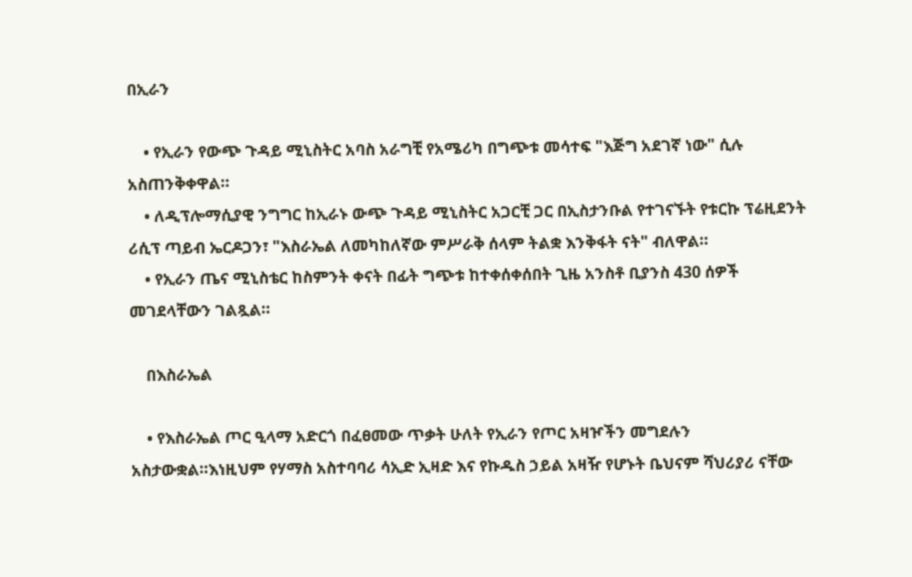በኢራን

    • የኢራን የውጭ ጉዳይ ሚኒስትር አባስ አራግቺ የአሜሪካ በግጭቱ መሳተፍ "እጅግ አደገኛ ነው" ሲሉ አስጠንቅቀዋል።
    • ለዲፕሎማሲያዊ ንግግር ከኢራኑ ውጭ ጉዳይ ሚኒስትር አጋርቺ ጋር በኢስታንቡል የተገናኙት የቱርኩ ፕሬዚደንት ሪሲፕ ጣይብ ኤርዶጋን፣ "እስራኤል ለመካከለኛው ምሥራቅ ሰላም ትልቋ እንቅፋት ናት" ብለዋል።
    • የኢራን ጤና ሚኒስቴር ከስምንት ቀናት በፊት ግጭቱ ከተቀሰቀሰበት ጊዜ አንስቶ ቢያንስ 430 ሰዎች መገደላቸውን ገልጿል።

    በእስራኤል

    • የእስራኤል ጦር ዒላማ አድርጎ በፈፀመው ጥቃት ሁለት የኢራን የጦር አዛዦችን መግደሉን አስታውቋል።እነዚህም የሃማስ አስተባባሪ ሳኢድ ኢዛድ እና የኩዱስ ኃይል አዛዥ የሆኑት ቤህናም ሻህሪያሪ ናቸው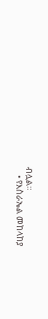ብሏል።
    • የእስራኤል መከላከያ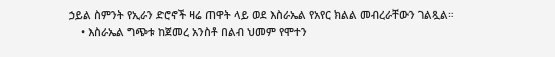ኃይል ስምንት የኢራን ድሮኖች ዛሬ ጠዋት ላይ ወደ እስራኤል የአየር ክልል መብረራቸውን ገልጿል።
    • እስራኤል ግጭቱ ከጀመረ አንስቶ በልብ ህመም የሞተን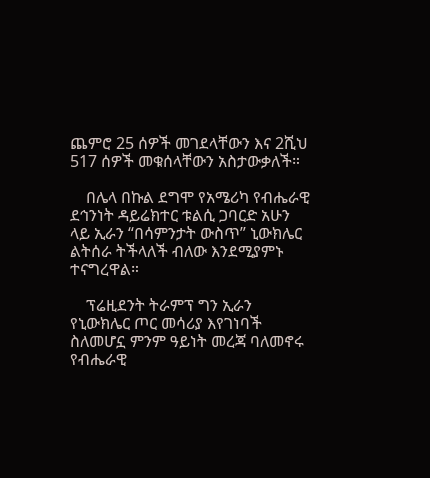ጨምሮ 25 ሰዎች መገደላቸውን እና 2ሺህ 517 ሰዎች መቁሰላቸውን አስታውቃለች።

    በሌላ በኩል ደግሞ የአሜሪካ የብሔራዊ ደኅንነት ዳይሬክተር ቱልሲ ጋባርድ አሁን ላይ ኢራን “በሳምንታት ውስጥ” ኒውክሌር ልትሰራ ትችላለች ብለው እንደሚያምኑ ተናግረዋል።

    ፕሬዚደንት ትራምፕ ግን ኢራን የኒውክሌር ጦር መሳሪያ እየገነባች ስለመሆኗ ምንም ዓይነት መረጃ ባለመኖሩ የብሔራዊ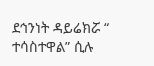ደኅንነት ዳይሬክሯ “ ተሳስተዋል” ሲሉ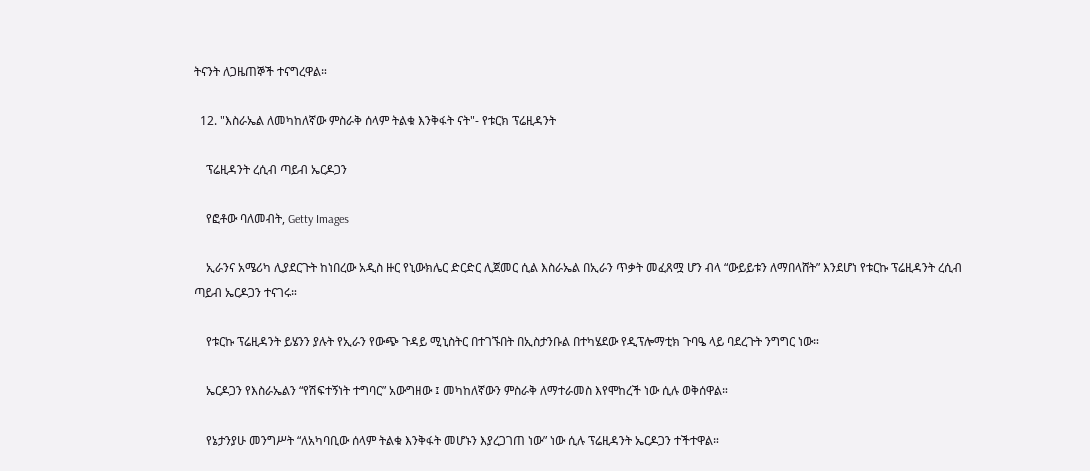ትናንት ለጋዜጠኞች ተናግረዋል።

  12. "እስራኤል ለመካከለኛው ምስራቅ ሰላም ትልቁ እንቅፋት ናት"- የቱርክ ፕሬዚዳንት

    ፕሬዚዳንት ረሲብ ጣይብ ኤርዶጋን

    የፎቶው ባለመብት, Getty Images

    ኢራንና አሜሪካ ሊያደርጉት ከነበረው አዲስ ዙር የኒውክሌር ድርድር ሊጀመር ሲል እስራኤል በኢራን ጥቃት መፈጸሟ ሆን ብላ “ውይይቱን ለማበላሸት” እንደሆነ የቱርኩ ፕሬዚዳንት ረሲብ ጣይብ ኤርዶጋን ተናገሩ።

    የቱርኩ ፕሬዚዳንት ይሄንን ያሉት የኢራን የውጭ ጉዳይ ሚኒስትር በተገኙበት በኢስታንቡል በተካሄደው የዲፕሎማቲክ ጉባዔ ላይ ባደረጉት ንግግር ነው።

    ኤርዶጋን የእስራኤልን “የሽፍተኝነት ተግባር” አውግዘው ፤ መካከለኛውን ምስራቅ ለማተራመስ እየሞከረች ነው ሲሉ ወቅሰዋል።

    የኔታንያሁ መንግሥት “ለአካባቢው ሰላም ትልቁ እንቅፋት መሆኑን እያረጋገጠ ነው” ነው ሲሉ ፕሬዚዳንት ኤርዶጋን ተችተዋል።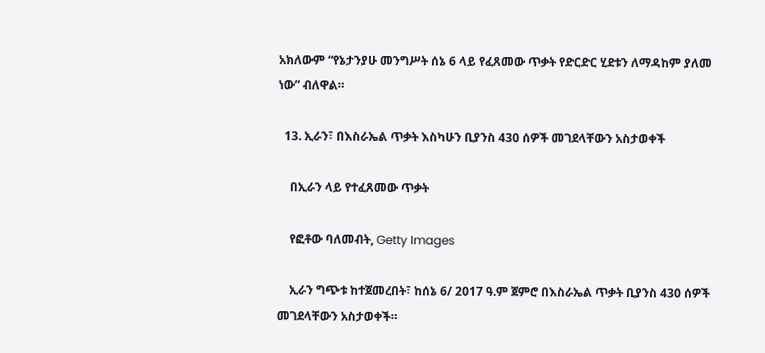አክለውም “የኔታንያሁ መንግሥት ሰኔ 6 ላይ የፈጸመው ጥቃት የድርድር ሂደቱን ለማዳከም ያለመ ነው” ብለዋል።

  13. ኢራን፣ በእስራኤል ጥቃት እስካሁን ቢያንስ 430 ሰዎች መገደላቸውን አስታወቀች

    በኢራን ላይ የተፈጸመው ጥቃት

    የፎቶው ባለመብት, Getty Images

    ኢራን ግጭቱ ከተጀመረበት፣ ከሰኔ 6/ 2017 ዓ.ም ጀምሮ በእስራኤል ጥቃት ቢያንስ 430 ሰዎች መገደላቸውን አስታወቀች።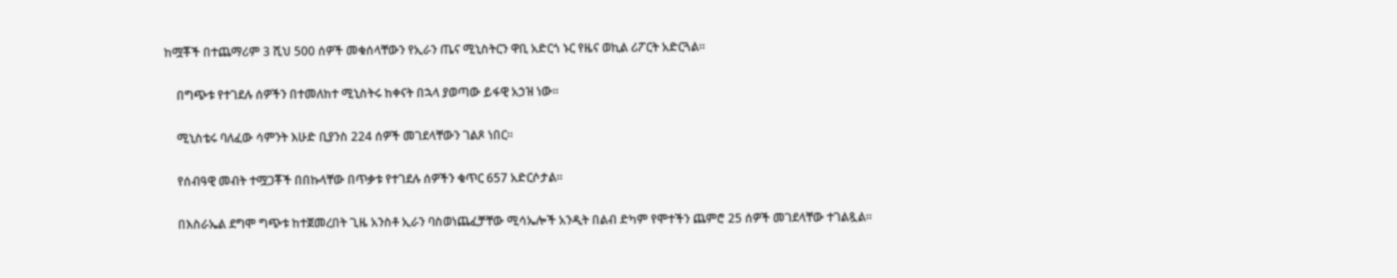ከሟቾች በተጨማሪም 3 ሺህ 500 ሰዎች መቁሰላቸውን የኢራን ጤና ሚኒስትርን ዋቢ አድርጎ ኑር የዜና ወኪል ሪፖርት አድርጓል።

    በግጭቱ የተገደሉ ሰዎችን በተመለከተ ሚኒስትሩ ከቀናት በኋላ ያወጣው ይፋዊ አኃዝ ነው።

    ሚኒስቴሩ ባለፈው ሳምንት እሁድ ቢያንስ 224 ሰዎች መገደላቸውን ገልጾ ነበር።

    የሰብዓዊ መብት ተሟጋቾች በበኩላቸው በጥቃቱ የተገደሉ ሰዎችን ቁጥር 657 አድርሶታል።

    በእስራኤል ደግሞ ግጭቱ ከተጀመረበት ጊዜ አንስቶ ኢራን ባስወነጨፈቻቸው ሚሳኤሎች አንዲት በልብ ድካም የሞተችን ጨምሮ 25 ሰዎች መገደላቸው ተገልጿል።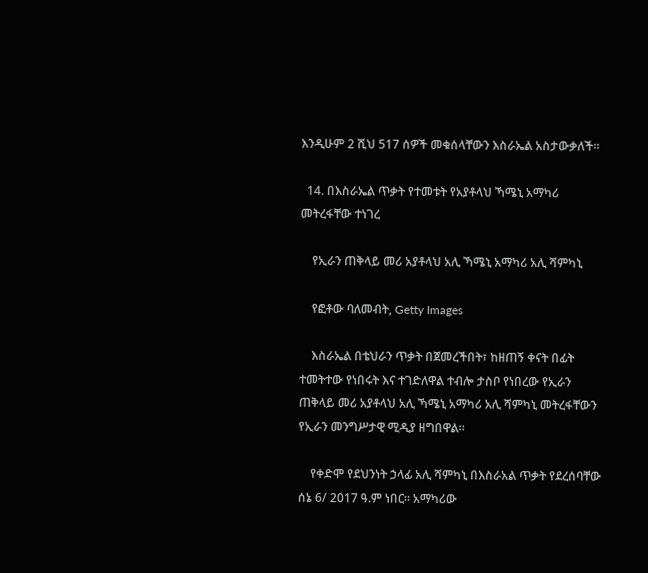እንዲሁም 2 ሺህ 517 ሰዎች መቁሰላቸውን እስራኤል አስታውቃለች።

  14. በእስራኤል ጥቃት የተመቱት የአያቶላህ ኻሜኒ አማካሪ መትረፋቸው ተነገረ

    የኢራን ጠቅላይ መሪ አያቶላህ አሊ ኻሜኒ አማካሪ አሊ ሻምካኒ

    የፎቶው ባለመብት, Getty Images

    እስራኤል በቴህራን ጥቃት በጀመረችበት፣ ከዘጠኝ ቀናት በፊት ተመትተው የነበሩት እና ተገድለዋል ተብሎ ታስቦ የነበረው የኢራን ጠቅላይ መሪ አያቶላህ አሊ ኻሜኒ አማካሪ አሊ ሻምካኒ መትረፋቸውን የኢራን መንግሥታዊ ሚዲያ ዘግበዋል።

    የቀድሞ የደህንነት ኃላፊ አሊ ሻምካኒ በእስራአል ጥቃት የደረሰባቸው ሰኔ 6/ 2017 ዓ.ም ነበር። አማካሪው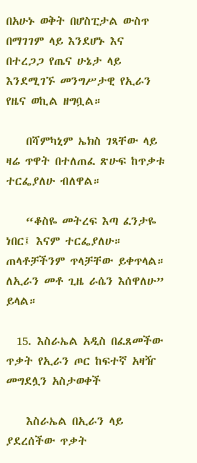በአሁኑ ወቅት በሆስፒታል ውስጥ በማገገም ላይ እንደሆኑ እና በተረጋጋ የጤና ሁኔታ ላይ እንደሚገኙ መንግሥታዊ የኢራን የዜና ወኪል ዘግቧል።

    በሻምካኒም ኤክስ ገጻቸው ላይ ዛሬ ጥዋት በተለጠፈ ጽሁፍ ከጥቃቱ ተርፌያለሁ ብለዋል።

    “ቆስዬ መትረፍ እጣ ፈንታዬ ነበር፤ እናም ተርፌያለሁ። ጠላቶቻችንም ጥላቻቸው ይቀጥላል። ለኢራን መቶ ጊዜ ራሴን እሰዋለሁ” ይላል።

  15. እስራኤል አዲስ በፈጸመችው ጥቃት የኢራን ጦር ከፍተኛ አዛዥ መግደሏን አስታወቀች

    እስራኤል በኢራን ላይ ያደረሰችው ጥቃት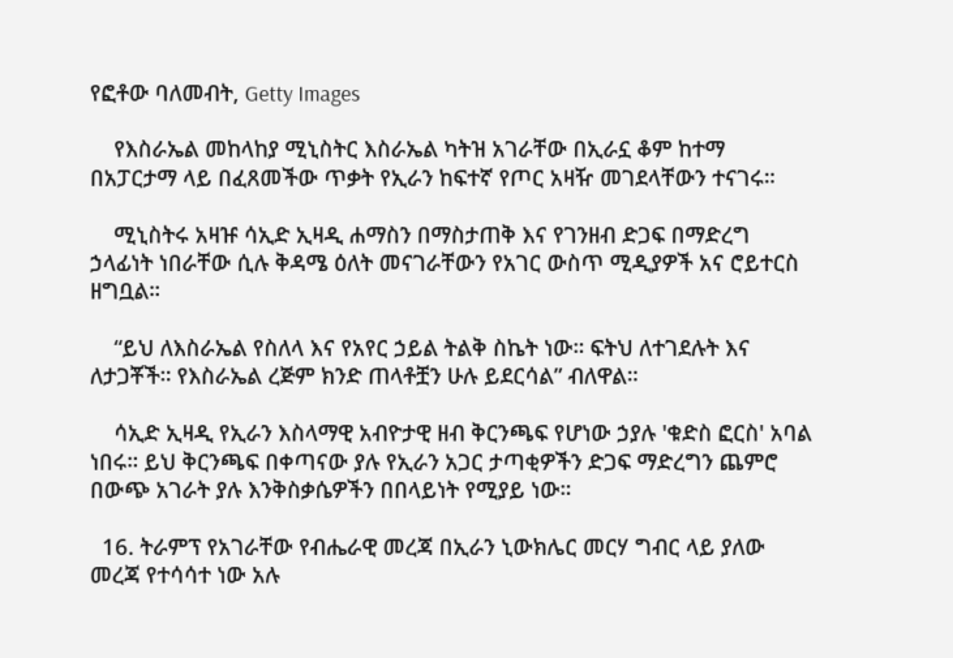የፎቶው ባለመብት, Getty Images

    የእስራኤል መከላከያ ሚኒስትር እስራኤል ካትዝ አገራቸው በኢራኗ ቆም ከተማ በአፓርታማ ላይ በፈጸመችው ጥቃት የኢራን ከፍተኛ የጦር አዛዥ መገደላቸውን ተናገሩ።

    ሚኒስትሩ አዛዡ ሳኢድ ኢዛዲ ሐማስን በማስታጠቅ እና የገንዘብ ድጋፍ በማድረግ ኃላፊነት ነበራቸው ሲሉ ቅዳሜ ዕለት መናገራቸውን የአገር ውስጥ ሚዲያዎች አና ሮይተርስ ዘግቧል።

    “ይህ ለእስራኤል የስለላ እና የአየር ኃይል ትልቅ ስኬት ነው። ፍትህ ለተገደሉት እና ለታጋቾች። የእስራኤል ረጅም ክንድ ጠላቶቿን ሁሉ ይደርሳል” ብለዋል።

    ሳኢድ ኢዛዲ የኢራን እስላማዊ አብዮታዊ ዘብ ቅርንጫፍ የሆነው ኃያሉ 'ቁድስ ፎርስ' አባል ነበሩ። ይህ ቅርንጫፍ በቀጣናው ያሉ የኢራን አጋር ታጣቂዎችን ድጋፍ ማድረግን ጨምሮ በውጭ አገራት ያሉ እንቅስቃሴዎችን በበላይነት የሚያይ ነው።

  16. ትራምፕ የአገራቸው የብሔራዊ መረጃ በኢራን ኒውክሌር መርሃ ግብር ላይ ያለው መረጃ የተሳሳተ ነው አሉ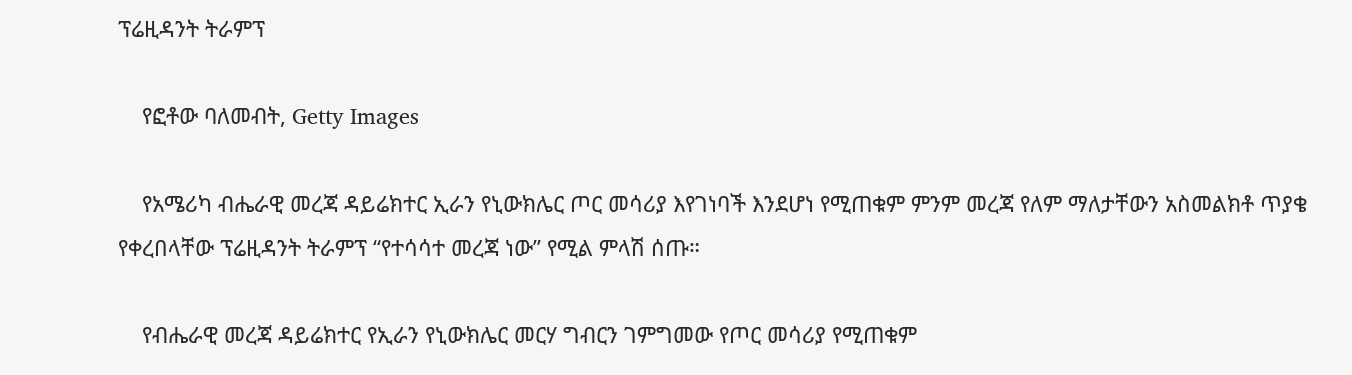ፕሬዚዳንት ትራምፕ

    የፎቶው ባለመብት, Getty Images

    የአሜሪካ ብሔራዊ መረጃ ዳይሬክተር ኢራን የኒውክሌር ጦር መሳሪያ እየገነባች እንደሆነ የሚጠቁም ምንም መረጃ የለም ማለታቸውን አስመልክቶ ጥያቄ የቀረበላቸው ፕሬዚዳንት ትራምፕ “የተሳሳተ መረጃ ነው” የሚል ምላሽ ሰጡ።

    የብሔራዊ መረጃ ዳይሬክተር የኢራን የኒውክሌር መርሃ ግብርን ገምግመው የጦር መሳሪያ የሚጠቁም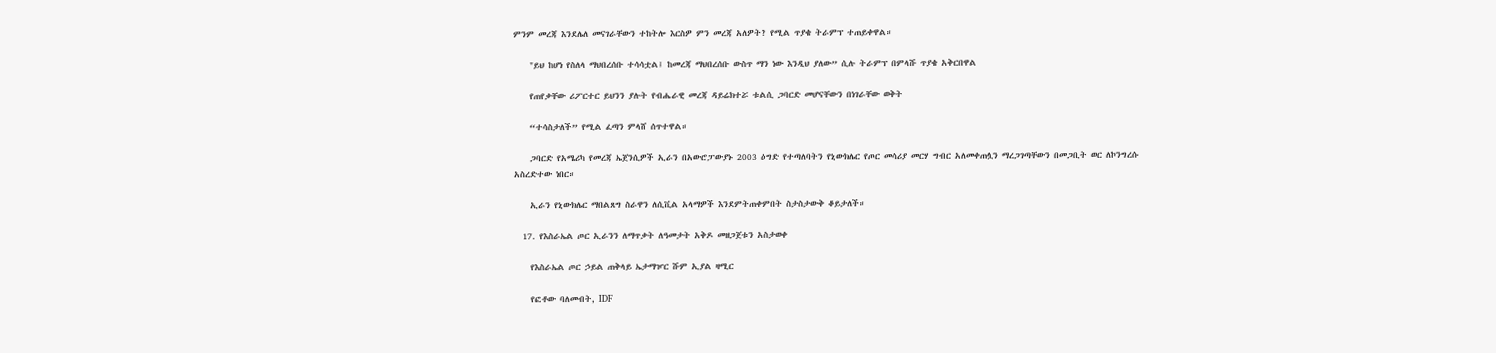ምንም መረጃ እንደሌለ መናገራቸውን ተከትሎ እርስዎ ምን መረጃ አለዎት? የሚል ጥያቄ ትራምፕ ተጠይቀዋል።

    "ይህ ከሆነ የስለላ ማህበረሰቡ ተሳሳቷል፤ ከመረጃ ማህበረሰቡ ውስጥ ማን ነው እንዲህ ያለው” ሲሉ ትራምፕ በምላሹ ጥያቄ አቅርበዋል

    የጠየቃቸው ሪፖርተር ይህንን ያሉት የብሔራዊ መረጃ ዳይሬክተሯ ቱልሲ ጋባርድ መሆናቸውን በነገራቸው ወቅት

    “ተሳስታለች” የሚል ፈጣን ምላሸ ሰጥተዋል።

    ጋባርድ የአሜሪካ የመረጃ ኤጀንሲዎች ኢራን በአውሮፓውያኑ 2003 ዕግድ የተጣለባትን የኒውክሌር የጦር መሳሪያ መርሃ ግብር አለመቀጠሏን ማረጋገጣቸውን በመጋቢት ወር ለኮንግረሱ አስረድተው ነበር።

    ኢራን የኒውክሌር ማበልጸግ ስራዋን ለሲቪል አላማዎች እንደምትጠቀምበት ስታስታውቅ ቆይታለች።

  17. የእስራኤል ጦር ኢራንን ለማጥቃት ለዓመታት አቅዶ መዘጋጀቱን አስታወቀ

    የእስራኤል ጦር ኃይል ጠቅላይ ኤታማዦር ሹም ኢያል ዛሚር

    የፎቶው ባለመብት, IDF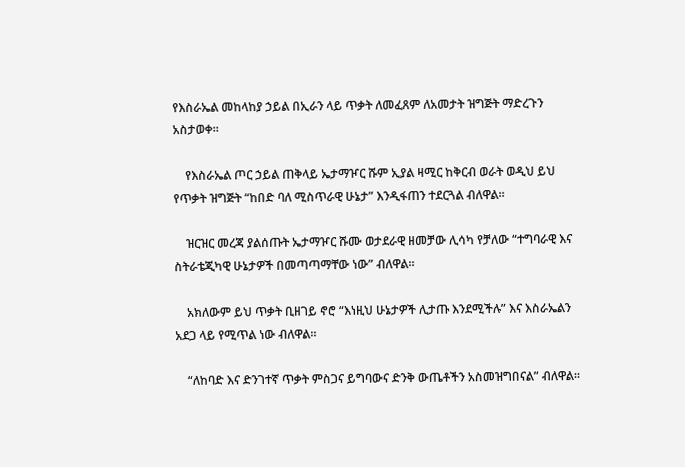የእስራኤል መከላከያ ኃይል በኢራን ላይ ጥቃት ለመፈጸም ለአመታት ዝግጅት ማድረጉን አስታወቀ።

    የእስራኤል ጦር ኃይል ጠቅላይ ኤታማዦር ሹም ኢያል ዛሚር ከቅርብ ወራት ወዲህ ይህ የጥቃት ዝግጅት “ከበድ ባለ ሚስጥራዊ ሁኔታ” እንዲፋጠን ተደርጓል ብለዋል።

    ዝርዝር መረጃ ያልሰጡት ኤታማዦር ሹሙ ወታደራዊ ዘመቻው ሊሳካ የቻለው “ተግባራዊ እና ስትራቴጂካዊ ሁኔታዎች በመጣጣማቸው ነው” ብለዋል።

    አክለውም ይህ ጥቃት ቢዘገይ ኖሮ “እነዚህ ሁኔታዎች ሊታጡ እንደሚችሉ” እና እስራኤልን አደጋ ላይ የሚጥል ነው ብለዋል።

    “ለከባድ እና ድንገተኛ ጥቃት ምስጋና ይግባውና ድንቅ ውጤቶችን አስመዝግበናል” ብለዋል።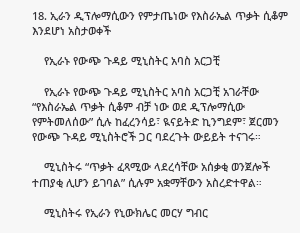18. ኢራን ዲፕሎማሲውን የምታጤነው የእስራኤል ጥቃት ሲቆም እንደሆነ አስታወቀች

    የኢራኑ የውጭ ጉዳይ ሚኒስትር አባስ አርጋቺ

    የኢራኑ የውጭ ጉዳይ ሚኒስትር አባስ አርጋቺ አገራቸው “የእስራኤል ጥቃት ሲቆም ብቻ ነው ወደ ዲፕሎማሲው የምትመለሰው” ሲሉ ከፈረንሳይ፣ ዪናይትድ ኪንግደም፣ ጀርመን የውጭ ጉዳይ ሚኒስትሮች ጋር ባደረጉት ውይይት ተናገሩ።

    ሚኒስትሩ “ጥቃት ፈጻሚው ላደረሳቸው አሰቃቂ ወንጀሎች ተጠያቂ ሊሆን ይገባል” ሲሉም አቋማቸውን አስረድተዋል።

    ሚኒስትሩ የኢራን የኒውክሌር መርሃ ግብር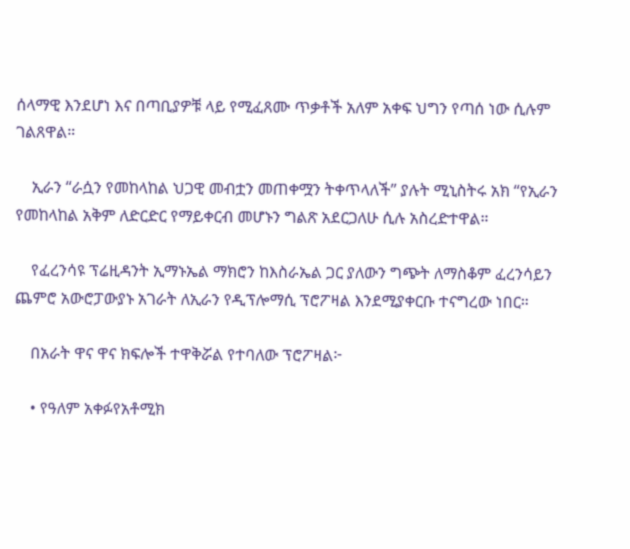ሰላማዊ እንደሆነ እና በጣቢያዎቹ ላይ የሚፈጸሙ ጥቃቶች አለም አቀፍ ህግን የጣሰ ነው ሲሉም ገልጸዋል።

    ኢራን “ራሷን የመከላከል ህጋዊ መብቷን መጠቀሟን ትቀጥላለች” ያሉት ሚኒስትሩ አክ “የኢራን የመከላከል አቅም ለድርድር የማይቀርብ መሆኑን ግልጽ አደርጋለሁ ሲሉ አስረድተዋል።

    የፈረንሳዩ ፕሬዚዳንት ኢማኑኤል ማክሮን ከእስራኤል ጋር ያለውን ግጭት ለማስቆም ፈረንሳይን ጨምሮ አውሮፓውያኑ አገራት ለኢራን የዲፕሎማሲ ፕሮፖዛል እንደሚያቀርቡ ተናግረው ነበር።

    በአራት ዋና ዋና ክፍሎች ተዋቅሯል የተባለው ፕሮፖዛል፦

    • የዓለም አቀፉየአቶሚክ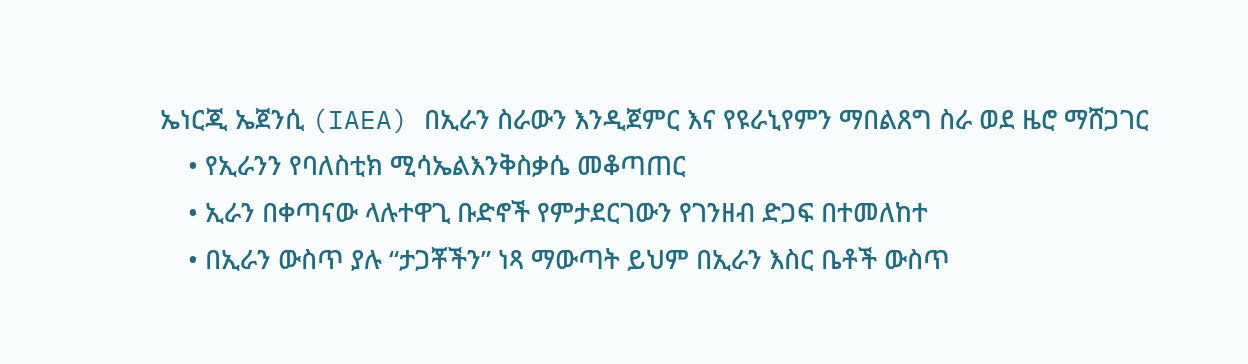ኤነርጂ ኤጀንሲ (IAEA) በኢራን ስራውን እንዲጀምር እና የዩራኒየምን ማበልጸግ ስራ ወደ ዜሮ ማሸጋገር
    • የኢራንን የባለስቲክ ሚሳኤልእንቅስቃሴ መቆጣጠር
    • ኢራን በቀጣናው ላሉተዋጊ ቡድኖች የምታደርገውን የገንዘብ ድጋፍ በተመለከተ
    • በኢራን ውስጥ ያሉ “ታጋቾችን” ነጻ ማውጣት ይህም በኢራን እስር ቤቶች ውስጥ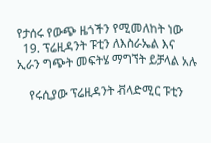የታሰሩ የውጭ ዜጎችን የሚመለከት ነው
  19. ፕሬዚዳንት ፑቲን ለእስራኤል እና ኢራን ግጭት መፍትሄ ማግኘት ይቻላል አሉ

    የሩሲያው ፕሬዚዳንት ቭላድሚር ፑቲን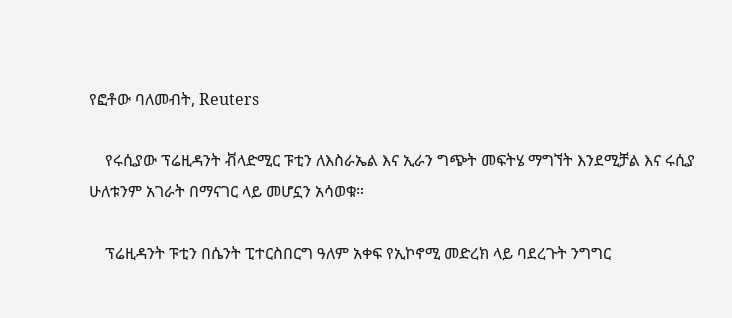የፎቶው ባለመብት, Reuters

    የሩሲያው ፕሬዚዳንት ቭላድሚር ፑቲን ለእስራኤል እና ኢራን ግጭት መፍትሄ ማግኘት እንደሚቻል እና ሩሲያ ሁለቱንም አገራት በማናገር ላይ መሆኗን አሳወቁ።

    ፕሬዚዳንት ፑቲን በሴንት ፒተርስበርግ ዓለም አቀፍ የኢኮኖሚ መድረክ ላይ ባደረጉት ንግግር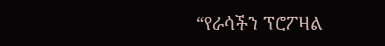“የራሳችን ፕሮፖዛል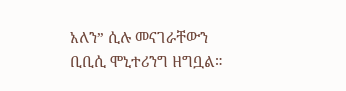አለን” ሲሉ መናገራቸውን ቢቢሲ ሞኒተሪንግ ዘግቧል።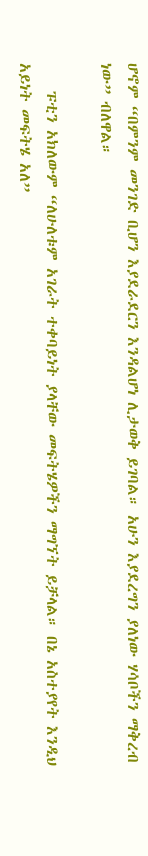ሆኖም “በምንም መንገድ ቢሆን እያደራደርን እንዳልሆነ ሊታወቅ ይገባል። አሁን እያደረግን ያለነው ሃሳቦችን ማቅረብ ነው” ብለዋል።

    ፑቲን አክለውም “ለሁለቱም አገራት ተቀባይነት ያላቸው መፍትሄዎችን ማግኘት ይቻላል። በኔ አስተያየት እንዲህ አይነት መፍትሄ አለ”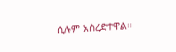ሲሉም አስረድተዋል።